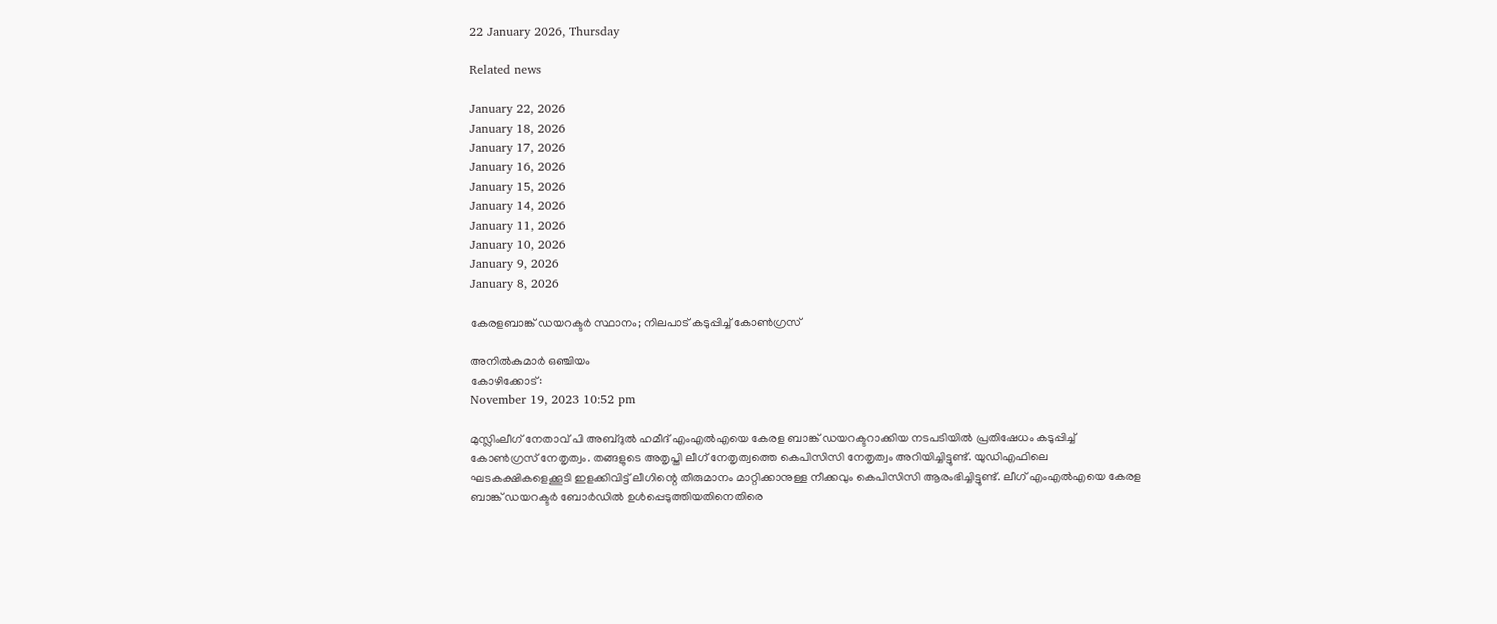22 January 2026, Thursday

Related news

January 22, 2026
January 18, 2026
January 17, 2026
January 16, 2026
January 15, 2026
January 14, 2026
January 11, 2026
January 10, 2026
January 9, 2026
January 8, 2026

കേരളബാങ്ക് ഡയറക്ടര്‍ സ്ഥാനം; നിലപാട് കടുപ്പിച്ച് കോൺഗ്രസ്

അനില്‍കുമാര്‍ ഒഞ്ചിയം
കോഴിക്കോട്:
November 19, 2023 10:52 pm

മുസ്ലിംലീഗ് നേതാവ് പി അബ്ദുൽ ഹമീദ് എംഎൽഎയെ കേരള ബാങ്ക് ഡയറക്ടറാക്കിയ നടപടിയില്‍ പ്രതിഷേധം കടുപ്പിച്ച് കോണ്‍ഗ്രസ് നേതൃത്വം. തങ്ങളുടെ അതൃപ്തി ലീഗ് നേതൃത്വത്തെ കെപിസിസി നേതൃത്വം അറിയിച്ചിട്ടുണ്ട്. യുഡിഎഫിലെ ഘടകക്ഷികളെക്കൂടി ഇളക്കിവിട്ട് ലീഗിന്റെ തീരുമാനം മാറ്റിക്കാനുള്ള നീക്കവും കെപിസിസി ആരംഭിച്ചിട്ടുണ്ട്. ലീഗ് എംഎൽഎയെ കേരള ബാങ്ക് ഡയറക്ടർ ബോർഡിൽ ഉള്‍പ്പെടുത്തിയതിനെതിരെ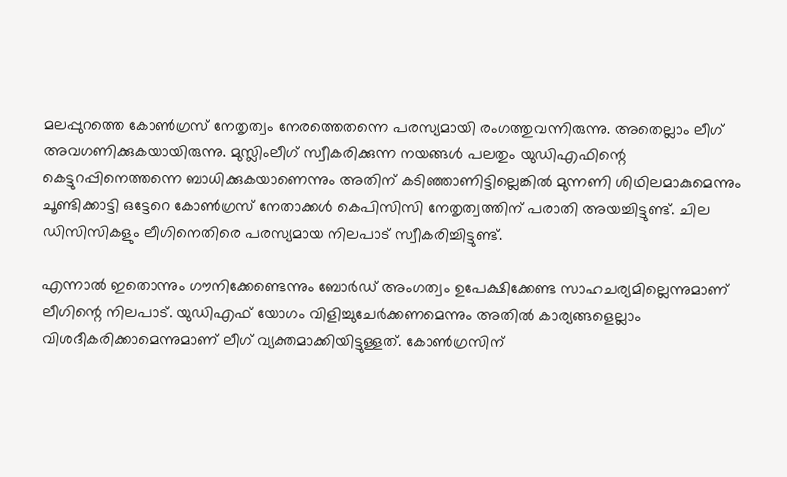മലപ്പുറത്തെ കോണ്‍ഗ്രസ് നേതൃത്വം നേരത്തെതന്നെ പരസ്യമായി രംഗത്തുവന്നിരുന്നു. അതെല്ലാം ലീഗ് അവഗണിക്കുകയായിരുന്നു. മുസ്ലിംലീഗ് സ്വീകരിക്കുന്ന നയങ്ങള്‍ പലതും യുഡിഎഫിന്റെ കെട്ടുറപ്പിനെത്തന്നെ ബാധിക്കുകയാണെന്നും അതിന് കടിഞ്ഞാണിട്ടില്ലെങ്കില്‍ മുന്നണി ശിഥിലമാകുമെന്നും ചൂണ്ടിക്കാട്ടി ഒട്ടേറെ കോണ്‍ഗ്രസ് നേതാക്കള്‍ കെപിസിസി നേതൃത്വത്തിന് പരാതി അയച്ചിട്ടുണ്ട്. ചില ഡിസിസികളും ലീഗിനെതിരെ പരസ്യമായ നിലപാട് സ്വീകരിച്ചിട്ടുണ്ട്.

എന്നാല്‍ ഇതൊന്നും ഗൗനിക്കേണ്ടെന്നും ബോർഡ് അംഗത്വം ഉപേക്ഷിക്കേണ്ട സാഹചര്യമില്ലെന്നുമാണ് ലീഗിന്റെ നിലപാട്. യുഡിഎഫ് യോഗം വിളിച്ചുചേര്‍ക്കണമെന്നും അതില്‍ കാര്യങ്ങളെല്ലാം വിശദീകരിക്കാമെന്നുമാണ് ലീഗ് വ്യക്തമാക്കിയിട്ടുള്ളത്. കോണ്‍ഗ്രസിന്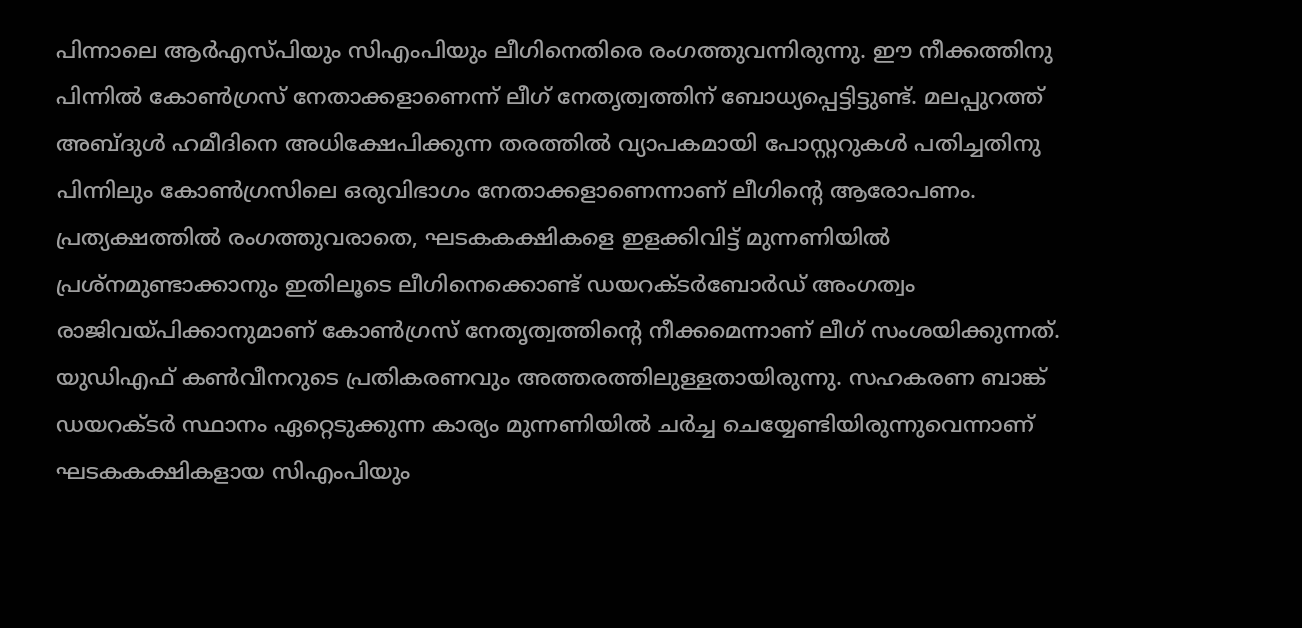പിന്നാലെ ആര്‍എസ്‌പിയും സിഎംപിയും ലീഗിനെതിരെ രംഗത്തുവന്നിരുന്നു. ഈ നീക്കത്തിനു പിന്നിൽ കോൺഗ്രസ് നേതാക്കളാണെന്ന് ലീഗ് നേതൃത്വത്തിന് ബോധ്യപ്പെട്ടിട്ടുണ്ട്. മലപ്പുറത്ത് അബ്ദുൾ ഹമീദിനെ അധിക്ഷേപിക്കുന്ന തരത്തില്‍ വ്യാപകമായി പോസ്റ്ററുകള്‍ പതിച്ചതിനു പിന്നിലും കോണ്‍ഗ്രസിലെ ഒരുവിഭാഗം നേതാക്കളാണെന്നാണ് ലീഗിന്റെ ആരോപണം. പ്രത്യക്ഷത്തില്‍ രംഗത്തുവരാതെ, ഘടകകക്ഷികളെ ഇളക്കിവിട്ട് മുന്നണിയില്‍ പ്രശ്നമുണ്ടാക്കാനും ഇതിലൂടെ ലീഗിനെക്കൊണ്ട് ഡയറക്ടർബോർഡ് അംഗത്വം രാജിവയ്പിക്കാനുമാണ് കോണ്‍ഗ്രസ് നേതൃത്വത്തിന്റെ നീക്കമെന്നാണ് ലീഗ് സംശയിക്കുന്നത്. യുഡിഎഫ് കണ്‍വീനറുടെ പ്രതികരണവും അത്തരത്തിലുള്ളതായിരുന്നു. സഹകരണ ബാങ്ക് ഡയറക്ടര്‍ സ്ഥാനം ഏറ്റെടുക്കുന്ന കാര്യം മുന്നണിയില്‍ ചർച്ച ചെയ്യേണ്ടിയിരുന്നുവെന്നാണ് ഘടകകക്ഷികളായ സിഎംപിയും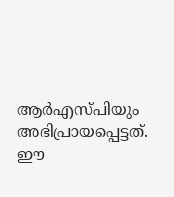ആര്‍എസ്‌പിയും അഭിപ്രായപ്പെട്ടത്. ഈ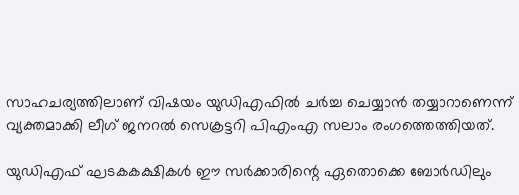സാഹചര്യത്തിലാണ് വിഷയം യുഡിഎഫിൽ ചർച്ച ചെയ്യാൻ തയ്യാറാണെന്ന് വ്യക്തമാക്കി ലീഗ് ജനറൽ സെക്രട്ടറി പിഎംഎ സലാം രംഗത്തെത്തിയത്.

യുഡിഎഫ് ഘടകകക്ഷികൾ ഈ സർക്കാരിന്റെ ഏതൊക്കെ ബോർഡിലും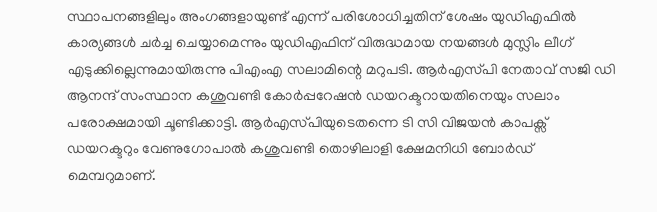സ്ഥാപനങ്ങളിലും അംഗങ്ങളായുണ്ട് എന്ന് പരിശോധിച്ചതിന് ശേഷം യുഡിഎഫിൽ കാര്യങ്ങൾ ചർച്ച ചെയ്യാമെന്നും യുഡിഎഫിന് വിരുദ്ധമായ നയങ്ങൾ മുസ്ലിം ലീഗ് എടുക്കില്ലെന്നുമായിരുന്നു പിഎംഎ സലാമിന്റെ മറുപടി. ആർഎസ്‌പി നേതാവ് സജി ഡി ആനന്ദ് സംസ്ഥാന കശുവണ്ടി കോർപ്പറേഷൻ ഡയറക്ടറായതിനെയും സലാം പരോക്ഷമായി ചൂണ്ടിക്കാട്ടി. ആർഎസ്‌പിയുടെതന്നെ ടി സി വിജയൻ കാപക്സ് ഡയറക്ടറും വേണുഗോപാൽ കശുവണ്ടി തൊഴിലാളി ക്ഷേമനിധി ബോർഡ് മെമ്പറുമാണ്.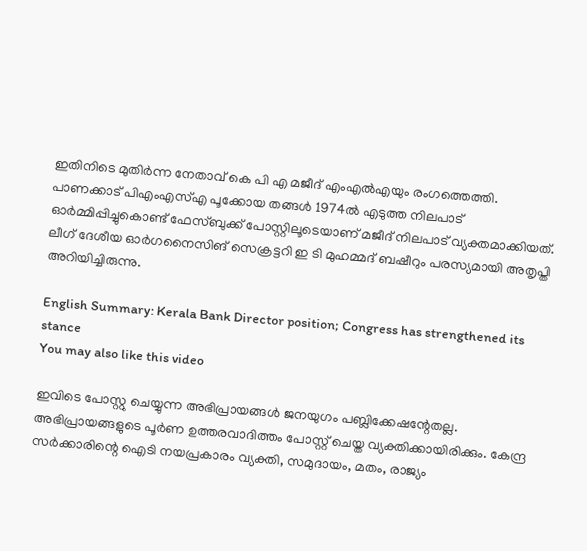ഇതിനിടെ മുതിര്‍ന്ന നേതാവ് കെ പി എ മജീദ് എംഎൽഎയും രംഗത്തെത്തി. പാണക്കാട് പിഎംഎസ്എ പൂക്കോയ തങ്ങൾ 1974ൽ എടുത്ത നിലപാട് ഓർമ്മിപ്പിച്ചുകൊണ്ട് ഫേസ്ബുക്ക് പോസ്റ്റിലൂടെയാണ് മജീദ് നിലപാട് വ്യക്തമാക്കിയത്. ലീഗ് ദേശീയ ഓർഗനൈസിങ് സെക്രട്ടറി ഇ ടി മുഹമ്മദ് ബഷീറും പരസ്യമായി അതൃപ്തി അറിയിച്ചിരുന്നു.

English Summary: Kerala Bank Director position; Congress has strengthened its stance
You may also like this video

ഇവിടെ പോസ്റ്റു ചെയ്യുന്ന അഭിപ്രായങ്ങള്‍ ജനയുഗം പബ്ലിക്കേഷന്റേതല്ല. അഭിപ്രായങ്ങളുടെ പൂര്‍ണ ഉത്തരവാദിത്തം പോസ്റ്റ് ചെയ്ത വ്യക്തിക്കായിരിക്കും. കേന്ദ്ര സര്‍ക്കാരിന്റെ ഐടി നയപ്രകാരം വ്യക്തി, സമുദായം, മതം, രാജ്യം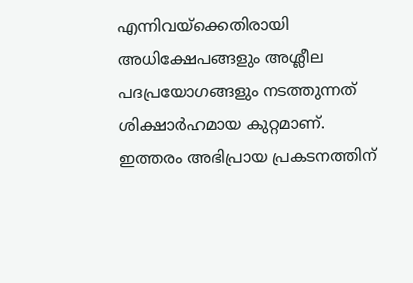എന്നിവയ്‌ക്കെതിരായി അധിക്ഷേപങ്ങളും അശ്ലീല പദപ്രയോഗങ്ങളും നടത്തുന്നത് ശിക്ഷാര്‍ഹമായ കുറ്റമാണ്. ഇത്തരം അഭിപ്രായ പ്രകടനത്തിന്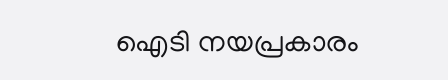ഐടി നയപ്രകാരം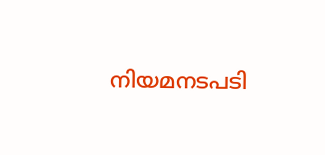നിയമനടപടി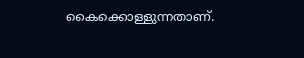കൈക്കൊള്ളുന്നതാണ്.